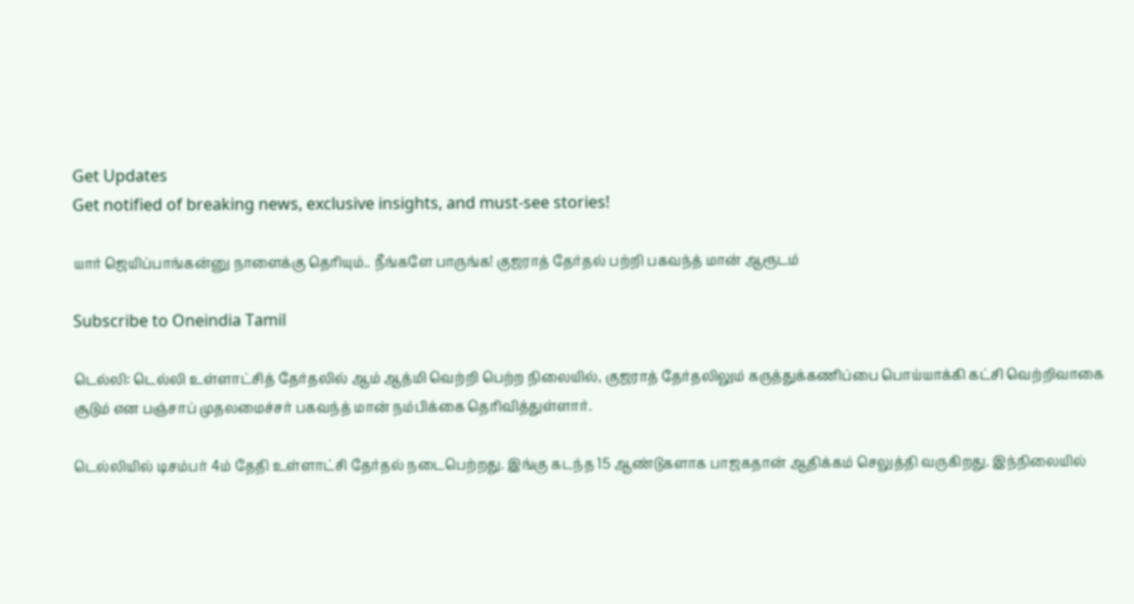Get Updates
Get notified of breaking news, exclusive insights, and must-see stories!

யார் ஜெயிப்பாங்கன்னு நாளைக்கு தெரியும்.. நீங்களே பாருங்க! குஜராத் தேர்தல் பற்றி பகவந்த் மான் ஆரூடம்

Subscribe to Oneindia Tamil

டெல்லி: டெல்லி உள்ளாட்சித் தேர்தலில் ஆம் ஆத்மி வெற்றி பெற்ற நிலையில், குஜராத் தேர்தலிலும் கருத்துக்கணிப்பை பொய்யாக்கி கட்சி வெற்றிவாகை சூடும் என பஞ்சாப் முதலமைச்சர் பகவந்த் மான் நம்பிக்கை தெரிவித்துள்ளார்.

டெல்லியில் டிசம்பர் 4ம் தேதி உள்ளாட்சி தேர்தல் நடைபெற்றது. இங்கு கடந்த 15 ஆண்டுகளாக பாஜகதான் ஆதிக்கம் செலுத்தி வருகிறது. இந்நிலையில்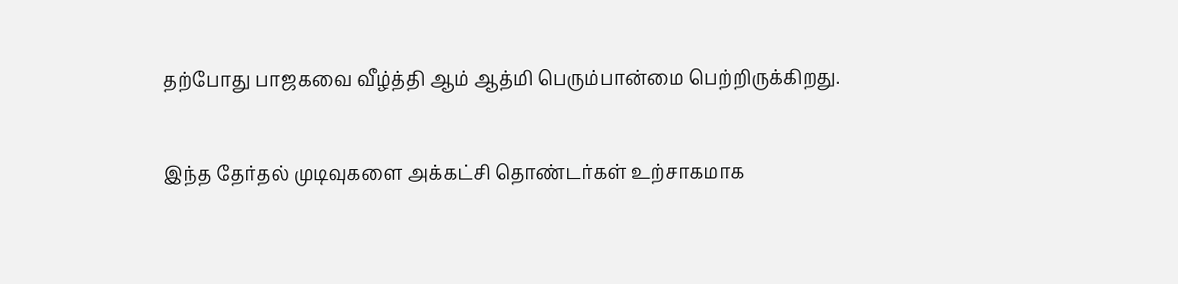தற்போது பாஜகவை வீழ்த்தி ஆம் ஆத்மி பெரும்பான்மை பெற்றிருக்கிறது.

இந்த தேர்தல் முடிவுகளை அக்கட்சி தொண்டர்கள் உற்சாகமாக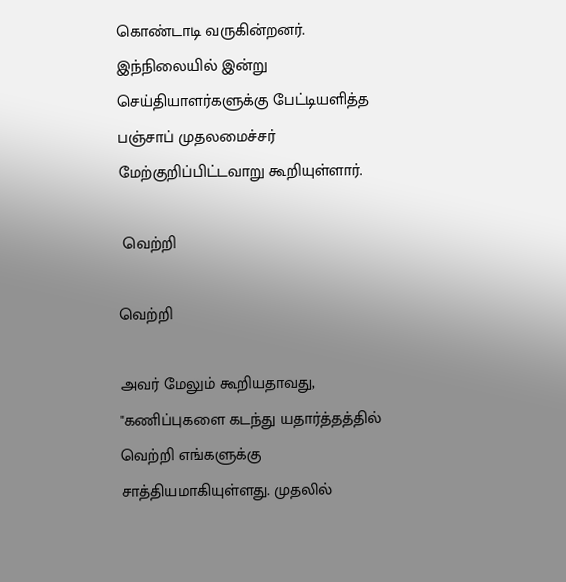கொண்டாடி வருகின்றனர். இந்நிலையில் இன்று செய்தியாளர்களுக்கு பேட்டியளித்த பஞ்சாப் முதலமைச்சர் மேற்குறிப்பிட்டவாறு கூறியுள்ளார்.

 வெற்றி

வெற்றி

அவர் மேலும் கூறியதாவது, "கணிப்புகளை கடந்து யதார்த்தத்தில் வெற்றி எங்களுக்கு சாத்தியமாகியுள்ளது. முதலில்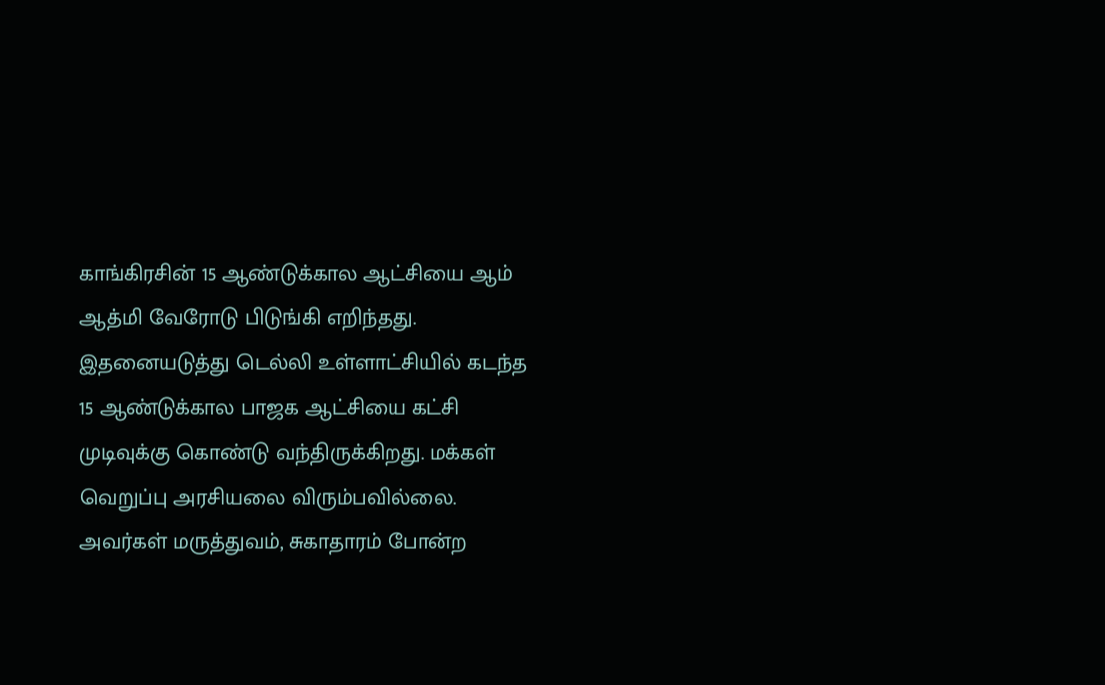காங்கிரசின் 15 ஆண்டுக்கால ஆட்சியை ஆம் ஆத்மி வேரோடு பிடுங்கி எறிந்தது. இதனையடுத்து டெல்லி உள்ளாட்சியில் கடந்த 15 ஆண்டுக்கால பாஜக ஆட்சியை கட்சி முடிவுக்கு கொண்டு வந்திருக்கிறது. மக்கள் வெறுப்பு அரசியலை விரும்பவில்லை. அவர்கள் மருத்துவம், சுகாதாரம் போன்ற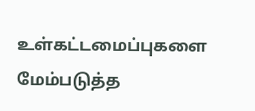உள்கட்டமைப்புகளை மேம்படுத்த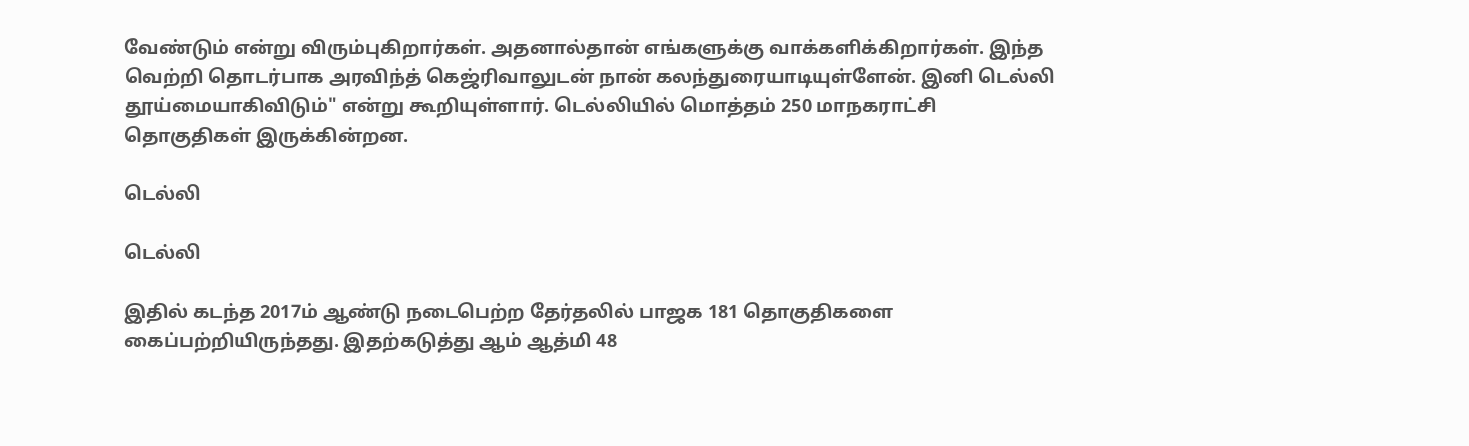வேண்டும் என்று விரும்புகிறார்கள். அதனால்தான் எங்களுக்கு வாக்களிக்கிறார்கள். இந்த வெற்றி தொடர்பாக அரவிந்த் கெஜ்ரிவாலுடன் நான் கலந்துரையாடியுள்ளேன். இனி டெல்லி தூய்மையாகிவிடும்" என்று கூறியுள்ளார். டெல்லியில் மொத்தம் 250 மாநகராட்சி தொகுதிகள் இருக்கின்றன.

டெல்லி

டெல்லி

இதில் கடந்த 2017ம் ஆண்டு நடைபெற்ற தேர்தலில் பாஜக 181 தொகுதிகளை கைப்பற்றியிருந்தது. இதற்கடுத்து ஆம் ஆத்மி 48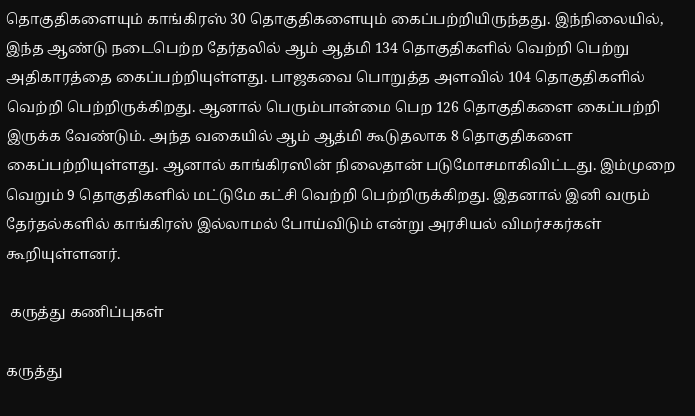தொகுதிகளையும் காங்கிரஸ் 30 தொகுதிகளையும் கைப்பற்றியிருந்தது. இந்நிலையில், இந்த ஆண்டு நடைபெற்ற தேர்தலில் ஆம் ஆத்மி 134 தொகுதிகளில் வெற்றி பெற்று அதிகாரத்தை கைப்பற்றியுள்ளது. பாஜகவை பொறுத்த அளவில் 104 தொகுதிகளில் வெற்றி பெற்றிருக்கிறது. ஆனால் பெரும்பான்மை பெற 126 தொகுதிகளை கைப்பற்றி இருக்க வேண்டும். அந்த வகையில் ஆம் ஆத்மி கூடுதலாக 8 தொகுதிகளை கைப்பற்றியுள்ளது. ஆனால் காங்கிரஸின் நிலைதான் படுமோசமாகிவிட்டது. இம்முறை வெறும் 9 தொகுதிகளில் மட்டுமே கட்சி வெற்றி பெற்றிருக்கிறது. இதனால் இனி வரும் தேர்தல்களில் காங்கிரஸ் இல்லாமல் போய்விடும் என்று அரசியல் விமர்சகர்கள் கூறியுள்ளனர்.

 கருத்து கணிப்புகள்

கருத்து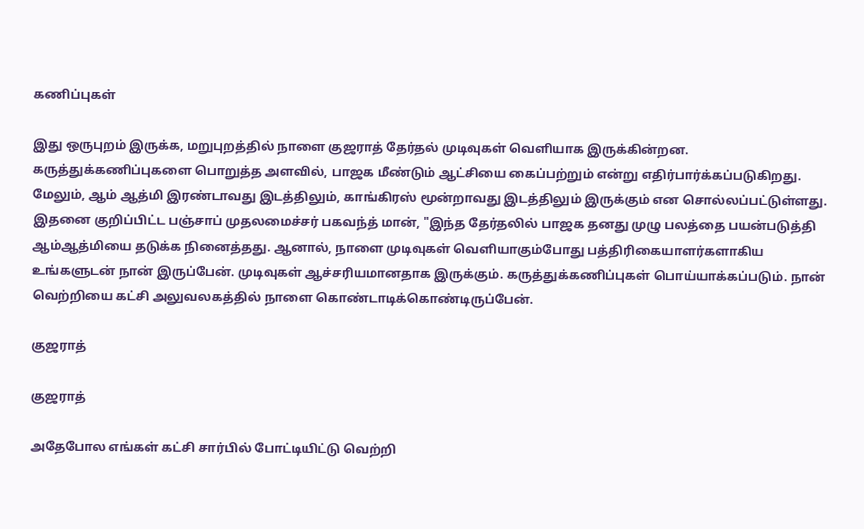கணிப்புகள்

இது ஒருபுறம் இருக்க, மறுபுறத்தில் நாளை குஜராத் தேர்தல் முடிவுகள் வெளியாக இருக்கின்றன. கருத்துக்கணிப்புகளை பொறுத்த அளவில், பாஜக மீண்டும் ஆட்சியை கைப்பற்றும் என்று எதிர்பார்க்கப்படுகிறது. மேலும், ஆம் ஆத்மி இரண்டாவது இடத்திலும், காங்கிரஸ் மூன்றாவது இடத்திலும் இருக்கும் என சொல்லப்பட்டுள்ளது. இதனை குறிப்பிட்ட பஞ்சாப் முதலமைச்சர் பகவந்த் மான், "இந்த தேர்தலில் பாஜக தனது முழு பலத்தை பயன்படுத்தி ஆம்ஆத்மியை தடுக்க நினைத்தது. ஆனால், நாளை முடிவுகள் வெளியாகும்போது பத்திரிகையாளர்களாகிய உங்களுடன் நான் இருப்பேன். முடிவுகள் ஆச்சரியமானதாக இருக்கும். கருத்துக்கணிப்புகள் பொய்யாக்கப்படும். நான் வெற்றியை கட்சி அலுவலகத்தில் நாளை கொண்டாடிக்கொண்டிருப்பேன்.

குஜராத்

குஜராத்

அதேபோல எங்கள் கட்சி சார்பில் போட்டியிட்டு வெற்றி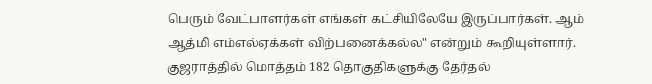பெரும் வேட்பாளர்கள் எங்கள் கட்சியிலேயே இருப்பார்கள். ஆம் ஆத்மி எம்எல்ஏக்கள் விற்பனைக்கல்ல" என்றும் கூறியுள்ளார். குஜராத்தில் மொத்தம் 182 தொகுதிகளுக்கு தேர்தல்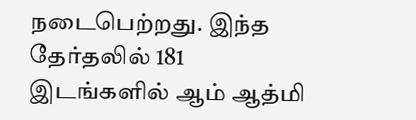நடைபெற்றது. இந்த தேர்தலில் 181 இடங்களில் ஆம் ஆத்மி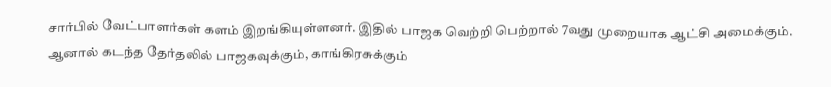சார்பில் வேட்பாளர்கள் களம் இறங்கியுள்ளனர். இதில் பாஜக வெற்றி பெற்றால் 7வது முறையாக ஆட்சி அமைக்கும். ஆனால் கடந்த தேர்தலில் பாஜகவுக்கும், காங்கிரசுக்கும்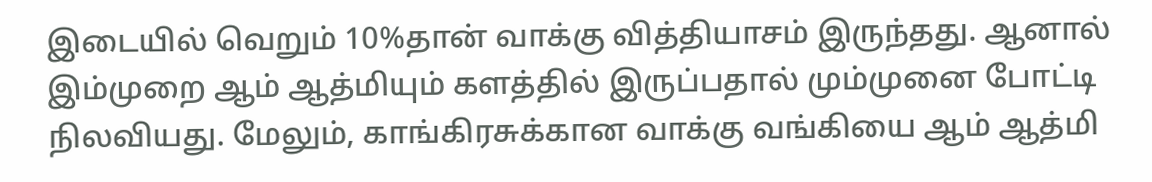இடையில் வெறும் 10%தான் வாக்கு வித்தியாசம் இருந்தது. ஆனால் இம்முறை ஆம் ஆத்மியும் களத்தில் இருப்பதால் மும்முனை போட்டி நிலவியது. மேலும், காங்கிரசுக்கான வாக்கு வங்கியை ஆம் ஆத்மி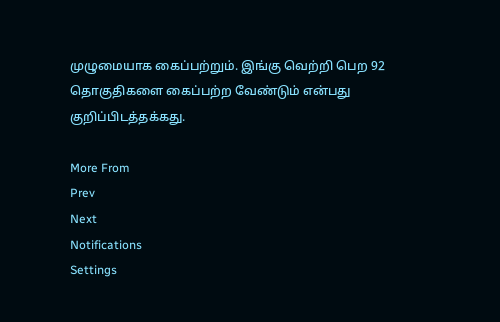முழுமையாக கைப்பற்றும். இங்கு வெற்றி பெற 92 தொகுதிகளை கைப்பற்ற வேண்டும் என்பது குறிப்பிடத்தக்கது.

More From
Prev
Next
Notifications
Settings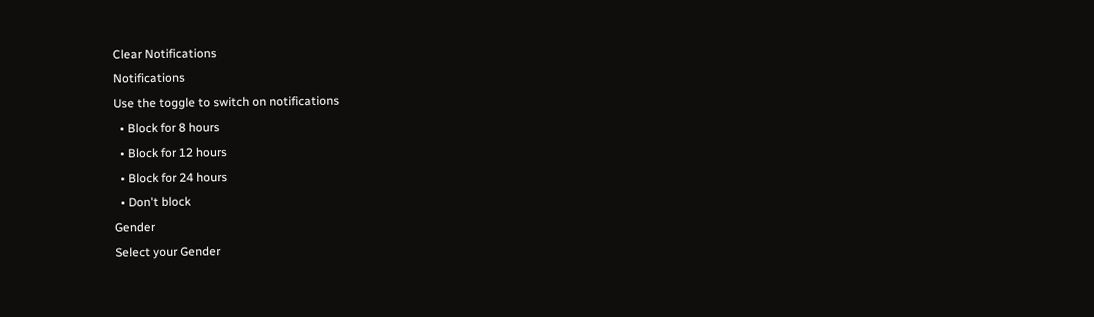Clear Notifications
Notifications
Use the toggle to switch on notifications
  • Block for 8 hours
  • Block for 12 hours
  • Block for 24 hours
  • Don't block
Gender
Select your Gender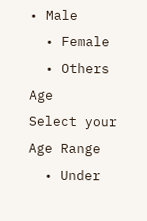• Male
  • Female
  • Others
Age
Select your Age Range
  • Under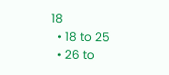18
  • 18 to 25
  • 26 to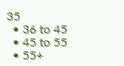35
  • 36 to 45
  • 45 to 55
  • 55+